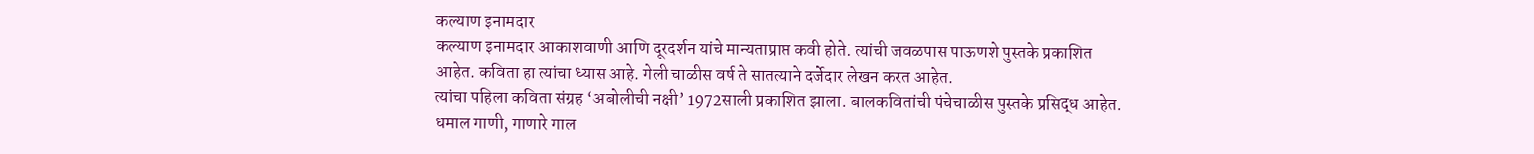कल्याण इनामदार
कल्याण इनामदार आकाशवाणी आणि दूरदर्शन यांचे मान्यताप्राप्त कवी होते. त्यांची जवळपास पाऊणशे पुस्तके प्रकाशित आहेत. कविता हा त्यांचा ध्यास आहे. गेली चाळीस वर्ष ते सातत्याने दर्जेदार लेखन करत आहेत.
त्यांचा पहिला कविता संग्रह ‘अबोलीची नक्षी’ 1972साली प्रकाशित झाला. बालकवितांची पंचेचाळीस पुस्तके प्रसिद्ध आहेत. धमाल गाणी, गाणारे गाल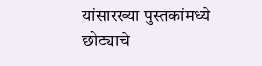यांसारख्या पुस्तकांमध्ये छोट्याचे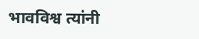भावविश्व त्यांनी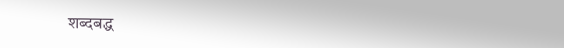शब्दबद्ध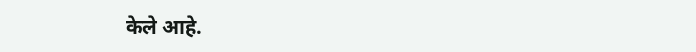केले आहे.